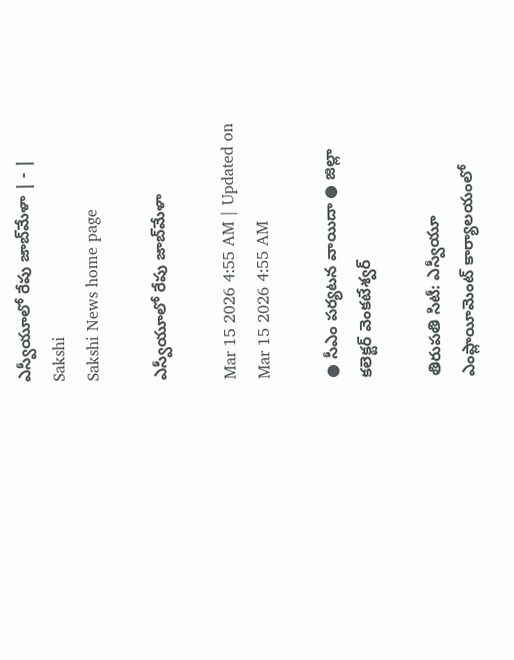ఎస్వీయూలో రేపు జాబ్‌మేళా | - | Sakshi
Sakshi News home page

ఎస్వీయూలో రేపు జాబ్‌మేళా

Mar 15 2026 4:55 AM | Updated on Mar 15 2026 4:55 AM

● సీఎం పర్యటన వాయిదా ● జిల్లా కలెక్టర్‌ వెంకటేశ్వర్‌

తిరుపతి సిటీ: ఎస్వీయూ ఎంప్లాయీమెంట్‌ కార్యాలయంలో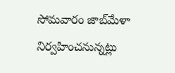సోమవారం జాబ్‌మేళా నిర్వహించనున్నట్లు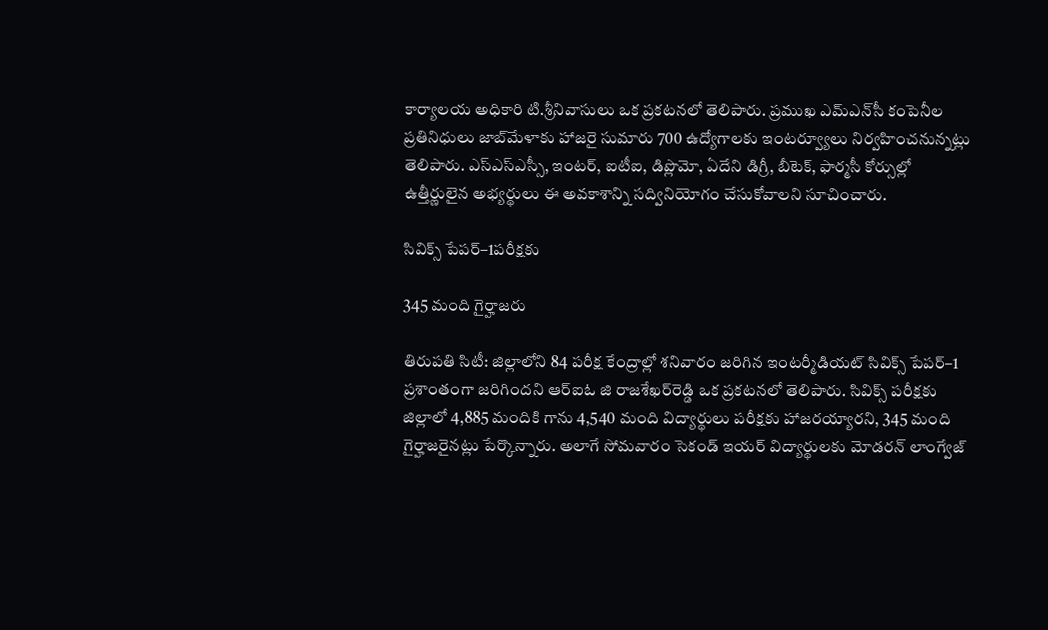కార్యాలయ అధికారి టి.శ్రీనివాసులు ఒక ప్రకటనలో తెలిపారు. ప్రముఖ ఎమ్‌ఎన్‌సీ కంపెనీల ప్రతినిధులు జాబ్‌మేళాకు హాజరై సుమారు 700 ఉద్యోగాలకు ఇంటర్వ్యూలు నిర్వహించనున్నట్లు తెలిపారు. ఎస్‌ఎస్‌ఎస్సీ, ఇంటర్‌, ఐటీఐ, డిప్లొమో, ఏదేని డిగ్రీ, బీటెక్‌, ఫార్మసీ కోర్సుల్లో ఉత్తీర్ణులైన అభ్యర్థులు ఈ అవకాశాన్ని సద్వినియోగం చేసుకోవాలని సూచించారు.

సివిక్స్‌ పేపర్‌–1పరీక్షకు

345 మంది గైర్హాజరు

తిరుపతి సిటీ: జిల్లాలోని 84 పరీక్ష కేంద్రాల్లో శనివారం జరిగిన ఇంటర్మీడియట్‌ సివిక్స్‌ పేపర్‌–1 ప్రశాంతంగా జరిగిందని ఆర్‌ఐఓ జి రాజశేఖర్‌రెడ్డి ఒక ప్రకటనలో తెలిపారు. సివిక్స్‌ పరీక్షకు జిల్లాలో 4,885 మందికి గాను 4,540 మంది విద్యార్థులు పరీక్షకు హాజరయ్యారని, 345 మంది గైర్హాజరైనట్లు పేర్కొన్నారు. అలాగే సోమవారం సెకండ్‌ ఇయర్‌ విద్యార్థులకు మోడరన్‌ లాంగ్వేజ్‌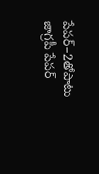పేపర్‌–2తోపాటు జాగ్రపీ పేపర్‌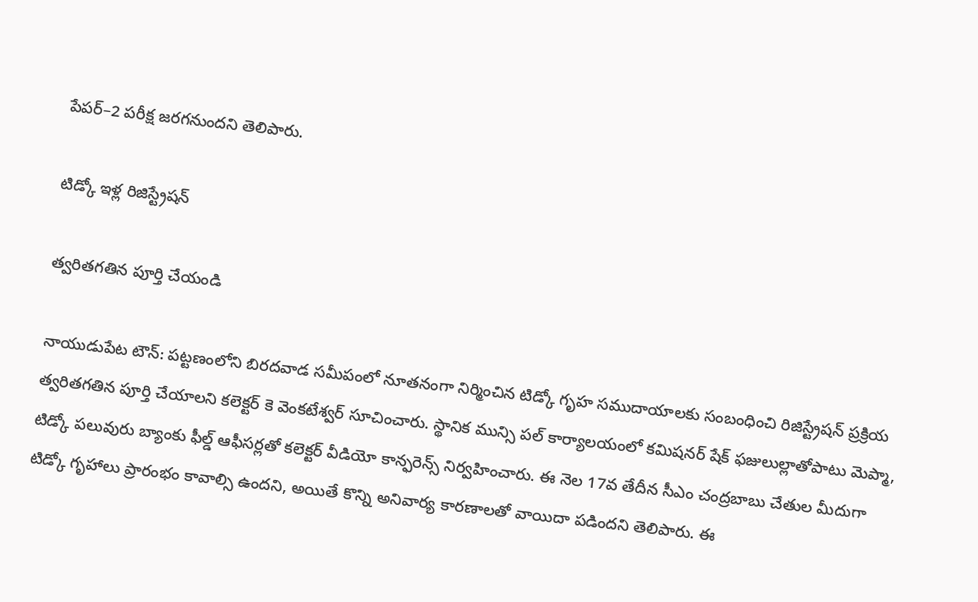పేపర్‌–2 పరీక్ష జరగనుందని తెలిపారు.

టిడ్కో ఇళ్ల రిజిస్ట్రేషన్‌

త్వరితగతిన పూర్తి చేయండి

నాయుడుపేట టౌన్‌: పట్టణంలోని బిరదవాడ సమీపంలో నూతనంగా నిర్మించిన టిడ్కో గృహ సముదాయాలకు సంబంధించి రిజిస్ట్రేషన్‌ ప్రక్రియ త్వరితగతిన పూర్తి చేయాలని కలెక్టర్‌ కె వెంకటేశ్వర్‌ సూచించారు. స్థానిక మున్సి పల్‌ కార్యాలయంలో కమిషనర్‌ షేక్‌ ఫజులుల్లాతోపాటు మెప్మా, టిడ్కో పలువురు బ్యాంకు ఫీల్డ్‌ ఆఫీసర్లతో కలెక్టర్‌ వీడియో కాన్ఫరెన్స్‌ నిర్వహించారు. ఈ నెల 17వ తేదీన సీఎం చంద్రబాబు చేతుల మీదుగా టిడ్కో గృహాలు ప్రారంభం కావాల్సి ఉందని, అయితే కొన్ని అనివార్య కారణాలతో వాయిదా పడిందని తెలిపారు. ఈ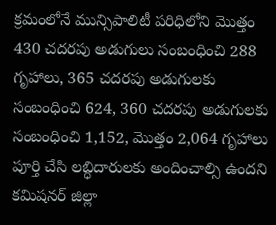క్రమంలోనే మున్సిపాలిటీ పరిధిలోని మొత్తం 430 చదరపు అడుగులు సంబంధించి 288 గృహాలు, 365 చదరపు అడుగులకు సంబంధించి 624, 360 చదరపు అడుగులకు సంబంధించి 1,152, మొత్తం 2,064 గృహాలు పూర్తి చేసి లబ్ధిదారులకు అందించాల్సి ఉందని కమిషనర్‌ జిల్లా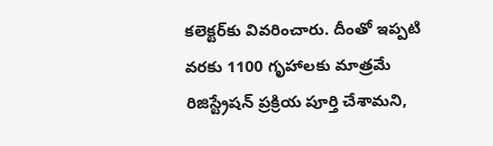కలెక్టర్‌కు వివరించారు. దీంతో ఇప్పటి వరకు 1100 గృహాలకు మాత్రమే రిజిస్ట్రేషన్‌ ప్రక్రియ పూర్తి చేశామని,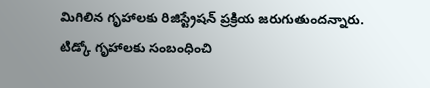మిగిలిన గృహాలకు రిజిస్ట్రేషన్‌ ప్రక్రియ జరుగుతుందన్నారు. టిడ్కో గృహాలకు సంబంధించి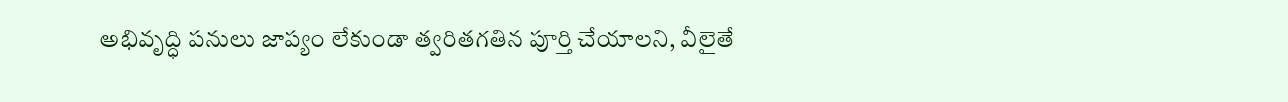అభివృద్ధి పనులు జాప్యం లేకుండా త్వరితగతిన పూర్తి చేయాలని, వీలైతే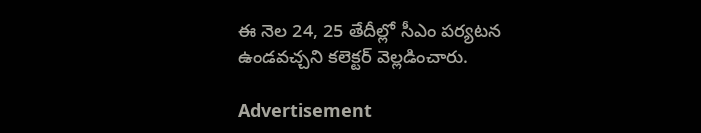ఈ నెల 24, 25 తేదీల్లో సీఎం పర్యటన ఉండవచ్చని కలెక్టర్‌ వెల్లడించారు.

Advertisement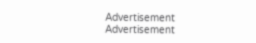Advertisement
Advertisement